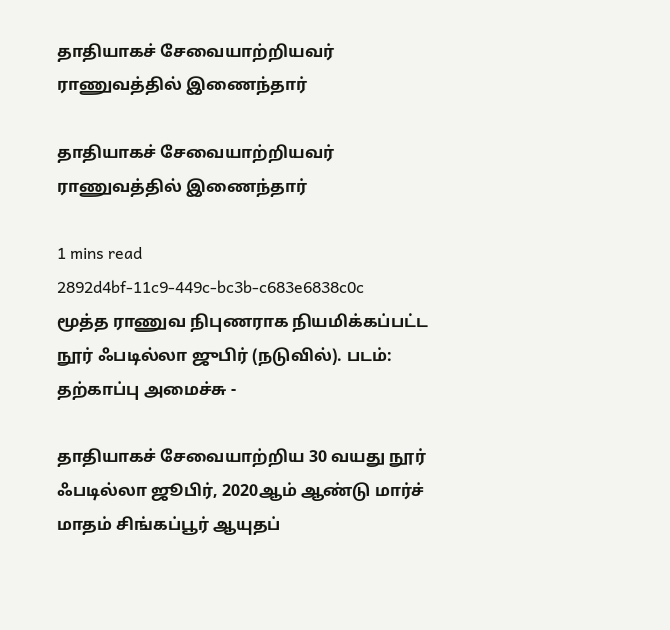தாதியாகச் சேவையாற்றியவர் ராணுவத்தில் இணைந்தார்

தாதியாகச் சேவையாற்றியவர் ராணுவத்தில் இணைந்தார்

1 mins read
2892d4bf-11c9-449c-bc3b-c683e6838c0c
மூத்த ராணுவ நிபுணராக நியமிக்கப்பட்ட நூர் ஃபடில்லா ஜுபிர் (நடுவில்). படம்: தற்காப்பு அமைச்சு -

தாதியாகச் சேவையாற்றிய 30 வயது நூர் ஃபடில்லா ஜூபிர், 2020ஆம் ஆண்டு மார்ச் மாதம் சிங்கப்பூர் ஆயுதப்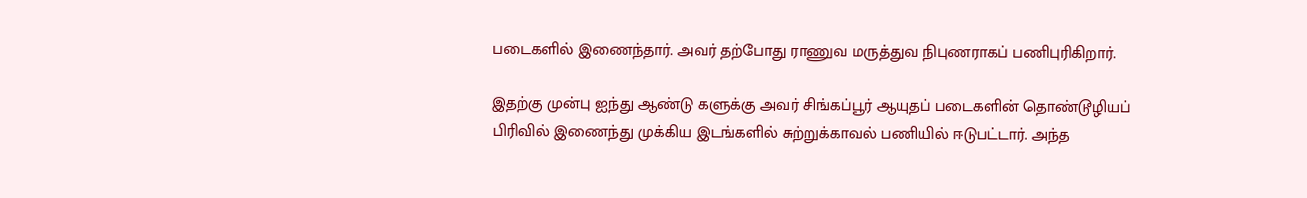படைகளில் இணைந்தார். அவர் தற்போது ராணுவ மருத்துவ நிபுணராகப் பணிபுரிகிறார்.

இதற்கு முன்பு ஐந்து ஆண்டு களுக்கு அவர் சிங்கப்பூர் ஆயுதப் படைகளின் தொண்டூழியப் பிரிவில் இணைந்து முக்கிய இடங்களில் சுற்றுக்காவல் பணியில் ஈடுபட்டார். அந்த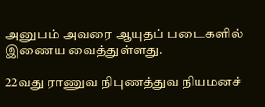அனுபம் அவரை ஆயுதப் படைகளில் இணைய வைத்துள்ளது.

22வது ராணுவ நிபுணத்துவ நியமனச்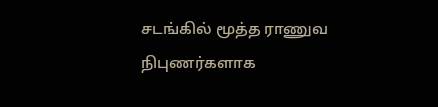சடங்கில் மூத்த ராணுவ நிபுணர்களாக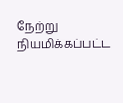நேற்று நியமிக்கப்பட்ட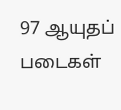97 ஆயுதப் படைகள்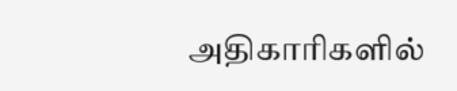அதிகாரிகளில்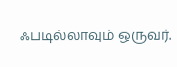ஃபடில்லாவும் ஒருவர்.